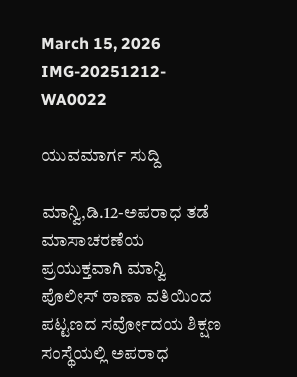March 15, 2026
IMG-20251212-WA0022

ಯುವಮಾರ್ಗ ಸುದ್ದಿ

ಮಾನ್ವಿ,ಡಿ.12-ಅಪರಾಧ ತಡೆ ಮಾಸಾಚರಣೆಯ ಪ್ರಯುಕ್ತವಾಗಿ ಮಾನ್ವಿ ಪೊಲೀಸ್ ಠಾಣಾ ವತಿಯಿಂದ ಪಟ್ಟಣದ ಸರ್ವೋದಯ ಶಿಕ್ಷಣ ಸಂಸ್ಥೆಯಲ್ಲಿ ಅಪರಾಧ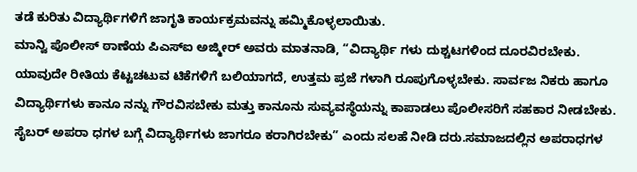ತಡೆ ಕುರಿತು ವಿದ್ಯಾರ್ಥಿಗಳಿಗೆ ಜಾಗೃತಿ ಕಾರ್ಯಕ್ರಮವನ್ನು ಹಮ್ಮಿಕೊಳ್ಳಲಾಯಿತು.
ಮಾನ್ವಿ ಪೊಲೀಸ್ ಠಾಣೆಯ ಪಿಎಸ್‌ಐ ಅಜ್ಮೀರ್ ಅವರು ಮಾತನಾಡಿ, “ವಿದ್ಯಾರ್ಥಿ ಗಳು ದುಶ್ಚಟಗಳಿಂದ ದೂರವಿರಬೇಕು. ಯಾವುದೇ ರೀತಿಯ ಕೆಟ್ಟಚಟುವ ಟಿಕೆಗಳಿಗೆ ಬಲಿಯಾಗದೆ, ಉತ್ತಮ ಪ್ರಜೆ ಗಳಾಗಿ ರೂಪುಗೊಳ್ಳಬೇಕು. ಸಾರ್ವಜ ನಿಕರು ಹಾಗೂ ವಿದ್ಯಾರ್ಥಿಗಳು ಕಾನೂ ನನ್ನು ಗೌರವಿಸಬೇಕು ಮತ್ತು ಕಾನೂನು ಸುವ್ಯವಸ್ಥೆಯನ್ನು ಕಾಪಾಡಲು ಪೊಲೀಸರಿಗೆ ಸಹಕಾರ ನೀಡಬೇಕು. ಸೈಬರ್ ಅಪರಾ ಧಗಳ ಬಗ್ಗೆ ವಿದ್ಯಾರ್ಥಿಗಳು ಜಾಗರೂ ಕರಾಗಿರಬೇಕು” ಎಂದು ಸಲಹೆ ನೀಡಿ ದರು.ಸಮಾಜದಲ್ಲಿನ ಅಪರಾಧಗಳ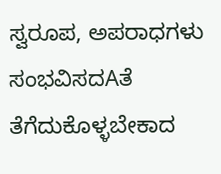ಸ್ವರೂಪ, ಅಪರಾಧಗಳು ಸಂಭವಿಸದAತೆ ತೆಗೆದುಕೊಳ್ಳಬೇಕಾದ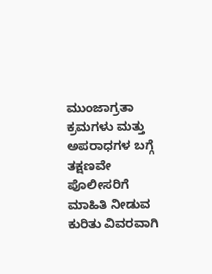ಮುಂಜಾಗ್ರತಾ ಕ್ರಮಗಳು ಮತ್ತು ಅಪರಾಧಗಳ ಬಗ್ಗೆ ತಕ್ಷಣವೇ ಪೊಲೀಸರಿಗೆ ಮಾಹಿತಿ ನೀಡುವ ಕುರಿತು ವಿವರವಾಗಿ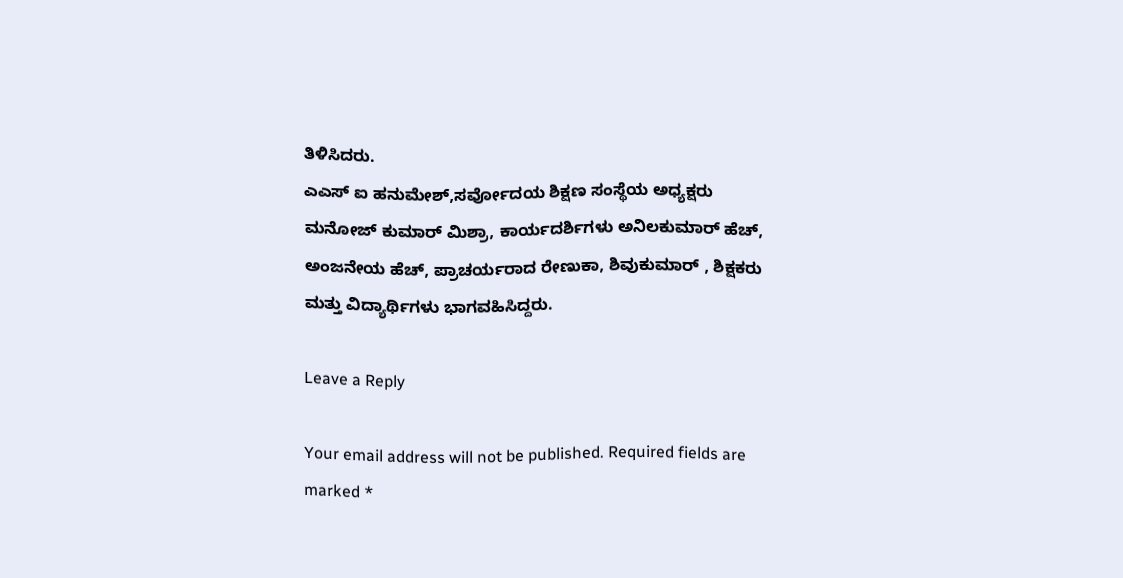ತಿಳಿಸಿದರು.
ಎಎಸ್ ಐ ಹನುಮೇಶ್,ಸರ್ವೋದಯ ಶಿಕ್ಷಣ ಸಂಸ್ಥೆಯ ಅಧ್ಯಕ್ಷರು ಮನೋಜ್ ಕುಮಾರ್ ಮಿಶ್ರಾ, ಕಾರ್ಯದರ್ಶಿಗಳು ಅನಿಲಕುಮಾರ್ ಹೆಚ್, ಅಂಜನೇಯ ಹೆಚ್, ಪ್ರಾಚರ್ಯರಾದ ರೇಣುಕಾ, ಶಿವುಕುಮಾರ್ , ಶಿಕ್ಷಕರು ಮತ್ತು ವಿದ್ಯಾರ್ಥಿಗಳು ಭಾಗವಹಿಸಿದ್ದರು.

Leave a Reply

Your email address will not be published. Required fields are marked *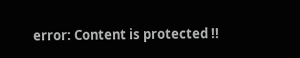error: Content is protected !!